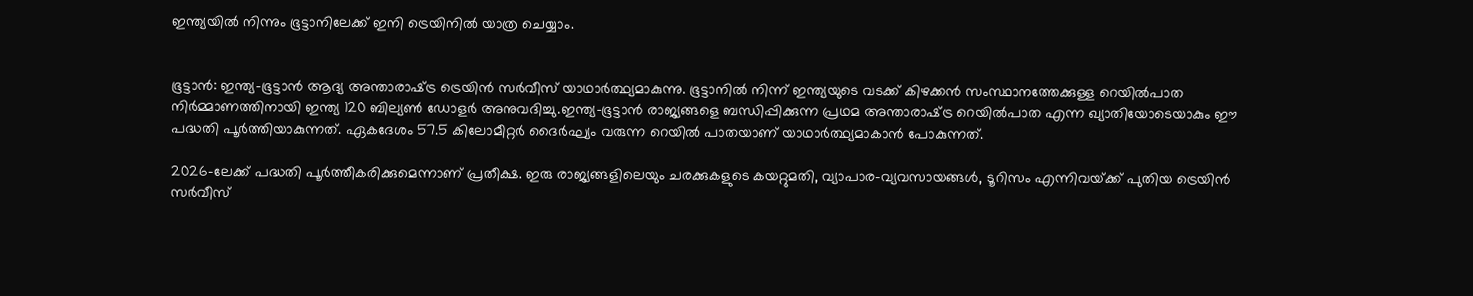ഇന്ത്യയിൽ നിന്നും ഭൂട്ടാനിലേക്ക് ഇനി ട്രെയിനിൽ യാത്ര ചെയ്യാം.


ഭൂട്ടാൻ: ഇന്ത്യ-ഭൂട്ടാൻ ആദ്യ അന്താരാഷ്‌ട്ര ട്രെയിൻ സര്‍വീസ് യാഥാര്‍ത്ഥ്യമാകുന്നു. ഭൂട്ടാനില്‍ നിന്ന് ഇന്ത്യയുടെ വടക്ക് കിഴക്കന്‍ സംസ്ഥാനത്തേക്കുള്ള റെയില്‍പാത നിര്‍മ്മാണത്തിനായി ഇന്ത്യ 120 ബില്യണ്‍ ഡോളര്‍ അനുവദിച്ചു.ഇന്ത്യ-ഭൂട്ടാന്‍ രാജ്യങ്ങളെ ബന്ധിപ്പിക്കുന്ന പ്രഥമ അന്താരാഷ്‌ട്ര റെയില്‍പാത എന്ന ഖ്യാതിയോടെയാകും ഈ പദ്ധതി പൂര്‍ത്തിയാകുന്നത്. ഏകദേശം 57.5 കിലോമീറ്റര്‍ ദൈര്‍ഘ്യം വരുന്ന റെയില്‍ പാതയാണ് യാഥാര്‍ത്ഥ്യമാകാന്‍ പോകുന്നത്.

2026-ലേക്ക് പദ്ധതി പൂര്‍ത്തീകരിക്കുമെന്നാണ് പ്രതീക്ഷ. ഇരു രാജ്യങ്ങളിലെയും ചരക്കുകളുടെ കയറ്റുമതി, വ്യാപാര-വ്യവസായങ്ങള്‍, ടൂറിസം എന്നിവയ്‌ക്ക് പുതിയ ട്രെയിൻ സര്‍വീസ്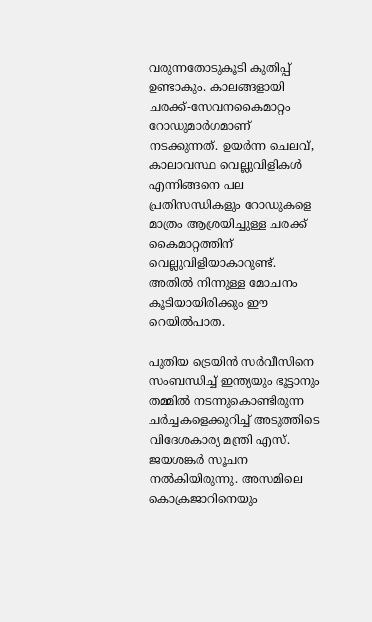വരുന്നതോടുകൂടി കുതിപ്പ് ഉണ്ടാകും. കാലങ്ങളായി ചരക്ക്-സേവനകൈമാറ്റം റോഡുമാര്‍ഗമാണ് നടക്കുന്നത്. ഉയര്‍ന്ന ചെലവ്, കാലാവസ്ഥ വെല്ലുവിളികള്‍ എന്നിങ്ങനെ പല പ്രതിസന്ധികളും റോഡുകളെ മാത്രം ആശ്രയിച്ചുള്ള ചരക്ക് കൈമാറ്റത്തിന് വെല്ലുവിളിയാകാറുണ്ട്. അതില്‍ നിന്നുള്ള മോചനം കൂടിയായിരിക്കും ഈ റെയില്‍പാത.

പുതിയ ട്രെയിൻ സര്‍വീസിനെ സംബന്ധിച്ച്‌ ഇന്ത്യയും ഭൂട്ടാനും തമ്മില്‍ നടന്നുകൊണ്ടിരുന്ന ചര്‍ച്ചകളെക്കുറിച്ച്‌ അടുത്തിടെ വിദേശകാര്യ മന്ത്രി എസ്. ജയശങ്കര്‍ സൂചന നല്‍കിയിരുന്നു. അസമിലെ കൊക്രജാറിനെയും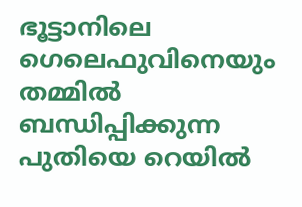ഭൂട്ടാനിലെ ഗെലെഫുവിനെയും തമ്മില്‍ ബന്ധിപ്പിക്കുന്ന പുതിയെ റെയില്‍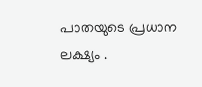പാതയുടെ പ്രധാന ലക്ഷ്യം .